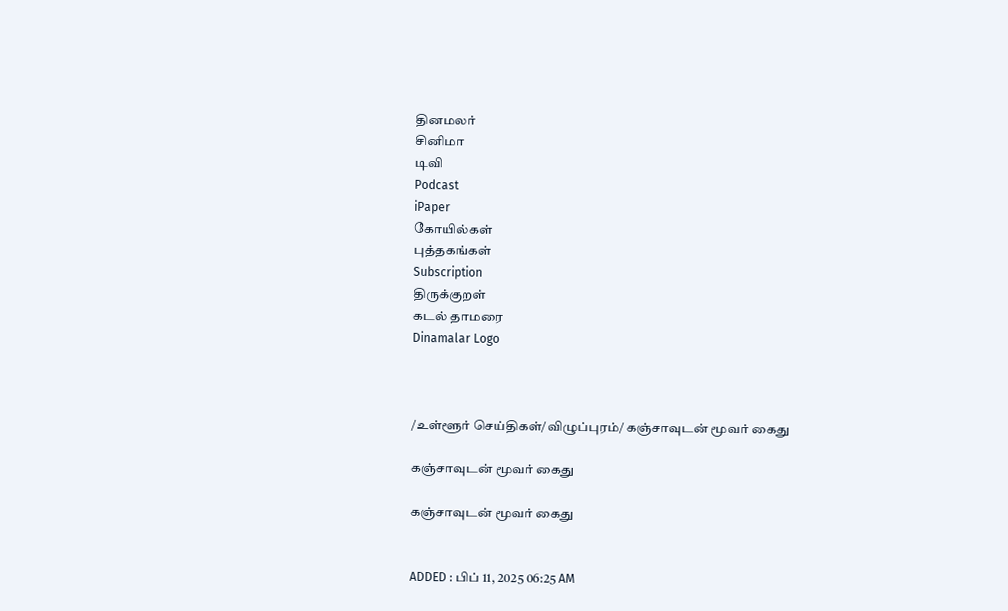தினமலர்
சினிமா
டிவி
Podcast
iPaper
கோயில்கள்
புத்தகங்கள்
Subscription
திருக்குறள்
கடல் தாமரை
Dinamalar Logo



/உள்ளூர் செய்திகள்/விழுப்புரம்/ கஞ்சாவுடன் மூவர் கைது

கஞ்சாவுடன் மூவர் கைது

கஞ்சாவுடன் மூவர் கைது


ADDED : பிப் 11, 2025 06:25 AM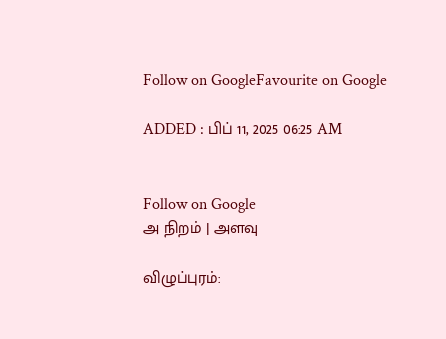Follow on GoogleFavourite on Google

ADDED : பிப் 11, 2025 06:25 AM


Follow on Google
அ நிறம் | அளவு

விழுப்புரம்: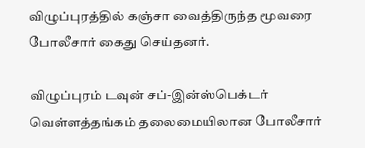விழுப்புரத்தில் கஞ்சா வைத்திருந்த மூவரை போலீசார் கைது செய்தனர்.

விழுப்புரம் டவுன் சப்-இன்ஸ்பெக்டர் வெள்ளத்தங்கம் தலைமையிலான போலீசார்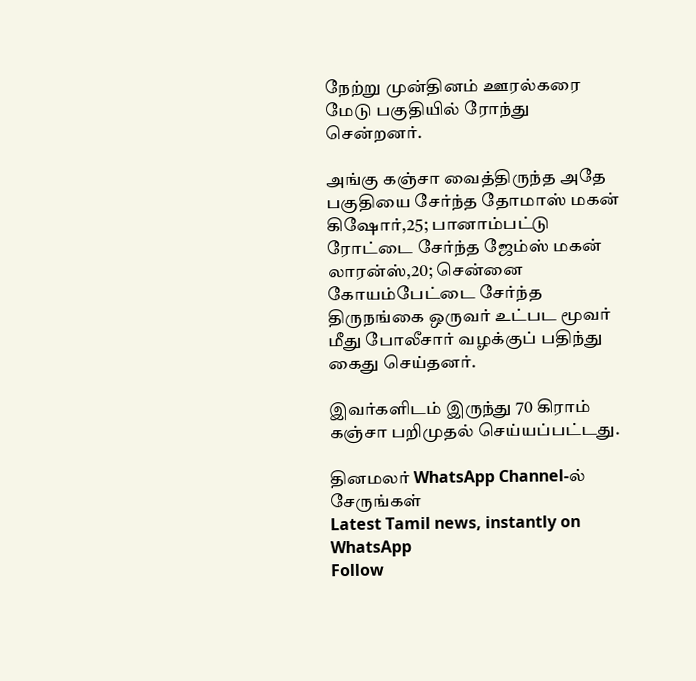நேற்று முன்தினம் ஊரல்கரை மேடு பகுதியில் ரோந்து சென்றனர்.

அங்கு கஞ்சா வைத்திருந்த அதே பகுதியை சேர்ந்த தோமாஸ் மகன் கிஷோர்,25; பானாம்பட்டு ரோட்டை சேர்ந்த ஜேம்ஸ் மகன் லாரன்ஸ்,20; சென்னை கோயம்பேட்டை சேர்ந்த திருநங்கை ஒருவர் உட்பட மூவர் மீது போலீசார் வழக்குப் பதிந்து கைது செய்தனர்.

இவர்களிடம் இருந்து 70 கிராம் கஞ்சா பறிமுதல் செய்யப்பட்டது.

தினமலர் WhatsApp Channel-ல் சேருங்கள்
Latest Tamil news, instantly on WhatsApp
Follow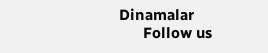Dinamalar
      Follow us